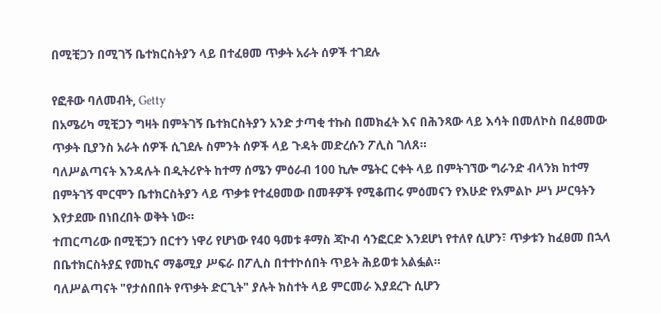በሚቺጋን በሚገኝ ቤተክርስትያን ላይ በተፈፀመ ጥቃት አራት ሰዎች ተገደሉ

የፎቶው ባለመብት, Getty
በአሜሪካ ሚቺጋን ግዛት በምትገኝ ቤተክርስትያን አንድ ታጣቂ ተኩስ በመክፈት እና በሕንጻው ላይ እሳት በመለኮስ በፈፀመው ጥቃት ቢያንስ አራት ሰዎች ሲገደሉ ስምንት ሰዎች ላይ ጉዳት መድረሱን ፖሊስ ገለጸ።
ባለሥልጣናት እንዳሉት በዲትሪዮት ከተማ ሰሜን ምዕራብ 100 ኪሎ ሜትር ርቀት ላይ በምትገኘው ግራንድ ብላንክ ከተማ በምትገኝ ሞርሞን ቤተክርስትያን ላይ ጥቃቱ የተፈፀመው በመቶዎች የሚቆጠሩ ምዕመናን የእሁድ የአምልኮ ሥነ ሥርዓትን እየታደሙ በነበረበት ወቅት ነው።
ተጠርጣሪው በሚቺጋን በርተን ነዋሪ የሆነው የ40 ዓመቱ ቶማስ ጃኮብ ሳንፎርድ እንደሆነ የተለየ ሲሆን፣ ጥቃቱን ከፈፀመ በኋላ በቤተክርስትያኗ የመኪና ማቆሚያ ሥፍራ በፖሊስ በተተኮሰበት ጥይት ሕይወቱ አልፏል።
ባለሥልጣናት "የታሰበበት የጥቃት ድርጊት" ያሉት ክስተት ላይ ምርመራ እያደረጉ ሲሆን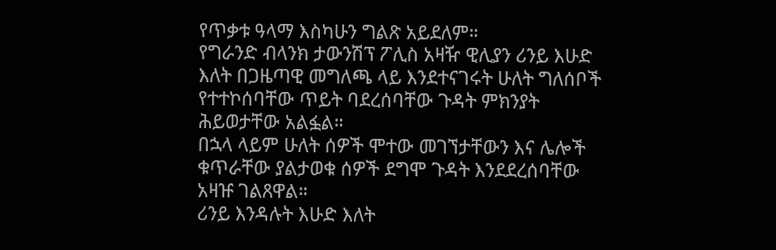የጥቃቱ ዓላማ እስካሁን ግልጽ አይደለም።
የግራንድ ብላንክ ታውንሽፕ ፖሊስ አዛዥ ዊሊያን ሪንይ እሁድ እለት በጋዜጣዊ መግለጫ ላይ እንደተናገሩት ሁለት ግለሰቦች የተተኮሰባቸው ጥይት ባደረሰባቸው ጉዳት ምክንያት ሕይወታቸው አልፏል።
በኋላ ላይም ሁለት ሰዎች ሞተው መገኘታቸውን እና ሌሎች ቁጥራቸው ያልታወቁ ሰዎች ደግሞ ጉዳት እንደደረሰባቸው አዛዡ ገልጸዋል።
ሪንይ እንዳሉት እሁድ እለት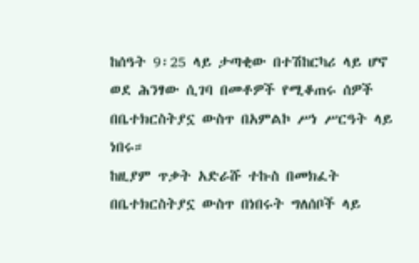ከሰዓት 9፡25 ላይ ታጣቂው በተሽከርካሪ ላይ ሆኖ ወደ ሕንፃው ሲገባ በመቶዎች የሚቆጠሩ ሰዎች በቤተክርስትያኗ ውስጥ በአምልኮ ሥነ ሥርዓት ላይ ነበሩ።
ከዚያም ጥቃት አድራሹ ተኩስ በመክፈት በቤተክርስትያኗ ውስጥ በነበሩት ግለሰቦች ላይ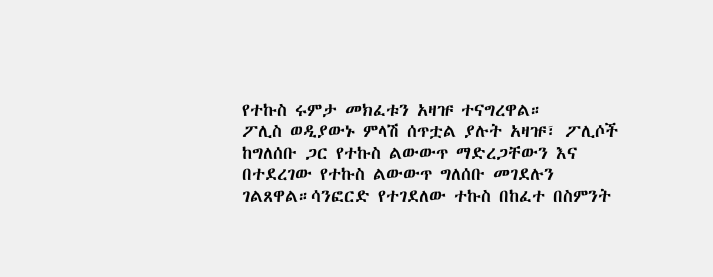የተኩስ ሩምታ መክፈቱን አዛዡ ተናግረዋል።
ፖሊስ ወዲያውኑ ምላሽ ሰጥቷል ያሉት አዛዡ፣ ፖሊሶች ከግለሰቡ ጋር የተኩስ ልውውጥ ማድረጋቸውን እና በተደረገው የተኩስ ልውውጥ ግለሰቡ መገደሉን ገልጸዋል።ሳንፎርድ የተገደለው ተኩስ በከፈተ በስምንት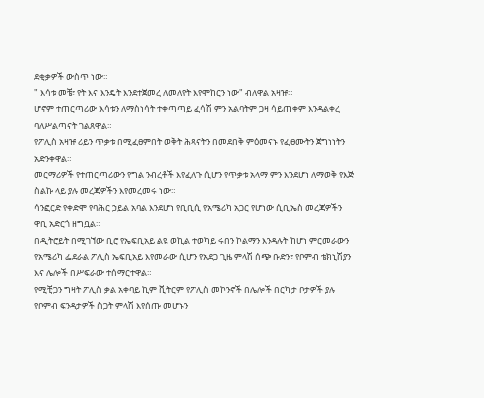ደቂቃዎች ውስጥ ነው።
" እሳቱ መቼ፣ የት እና እንዴት እንደተጀመረ ለመለየት እየሞከርን ነው" ብለዋል አዛዡ።
ሆኖም ተጠርጣሪው እሳቱን ለማስነሳት ተቀጣጣይ ፈሳሽ ምን አልባትም ጋዛ ሳይጠቀም እንዳልቀረ ባለሥልጣናት ገልጸዋል።
የፖሊስ አዛዡ ሪይን ጥቃቱ በሚፈፀምበት ወቅት ሕጻናትን በመደበቅ ምዕመናኑ የፈፀሙትን ጀግነነትን አድንቀዋል።
መርማሪዎች የተጠርጣሪውን የግል ንብረቶች እየፈለጉ ሲሆን የጥቃቱ አላማ ምን እንደሆነ ለማወቅ የእጅ ስልኩ ላይ ያሉ መረጃዎችን እየመረመሩ ነው።
ሳንፎርድ የቀድሞ የባሕር ኃይል አባል እንደሆነ የቢቢሲ የአሜሪካ አጋር የሆነው ሲቢኤስ መረጃዎችን ዋቢ አድርጎ ዘግቧል።
በዲትሮይት በሚገኘው ቢሮ የኤፍቢአይ ልዩ ወኪል ተወካይ ሩበን ኮልማን እንዳሉት ከሆነ ምርመራውን የአሜሪካ ፌደራል ፖሊስ ኤፍቢአይ እየመራው ሲሆን የአደጋ ጊዜ ምላሽ ሰጭ ቡድን፣ የቦምብ ቴክኒሽያን እና ሌሎች በሥፍራው ተሰማርተዋል።
የሚቺጋን ግዛት ፖሊስ ቃል አቀባይ ኪም ቪትርም የፖሊስ መኮንኖች በሌሎች በርካታ ቦታዎች ያሉ የቦምብ ፍንዳታዎች ስጋት ምላሽ እየሰጡ መሆኑን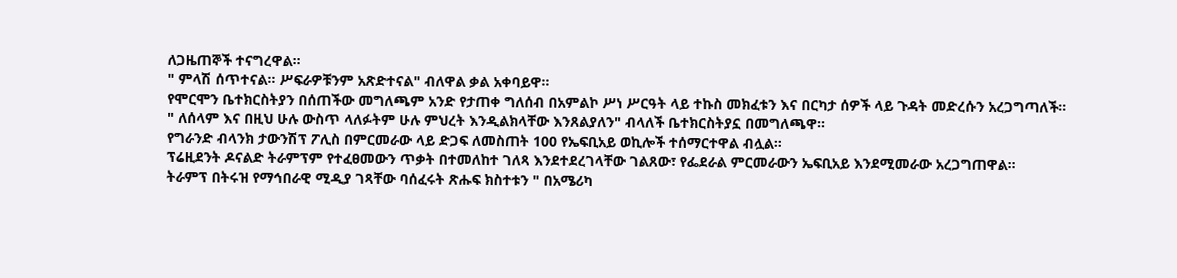ለጋዜጠኞች ተናግረዋል።
" ምላሽ ሰጥተናል። ሥፍራዎቹንም አጽድተናል" ብለዋል ቃል አቀባይዋ።
የሞርሞን ቤተክርስትያን በሰጠችው መግለጫም አንድ የታጠቀ ግለሰብ በአምልኮ ሥነ ሥርዓት ላይ ተኩስ መክፈቱን እና በርካታ ሰዎች ላይ ጉዳት መድረሱን አረጋግጣለች።
" ለሰላም እና በዚህ ሁሉ ውስጥ ላለፉትም ሁሉ ምህረት እንዲልክላቸው እንጸልያለን" ብላለች ቤተክርስትያኗ በመግለጫዋ።
የግራንድ ብላንክ ታውንሽፕ ፖሊስ በምርመራው ላይ ድጋፍ ለመስጠት 100 የኤፍቢአይ ወኪሎች ተሰማርተዋል ብሏል።
ፕሬዚደንት ዶናልድ ትራምፕም የተፈፀመውን ጥቃት በተመለከተ ገለጻ እንደተደረገላቸው ገልጸው፣ የፌደራል ምርመራውን ኤፍቢአይ እንደሚመራው አረጋግጠዋል።
ትራምፕ በትሩዝ የማኅበራዊ ሚዲያ ገጻቸው ባሰፈሩት ጽሑፍ ክስተቱን " በአሜሪካ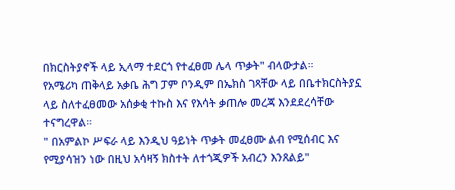በክርስትያኖች ላይ ኢላማ ተደርጎ የተፈፀመ ሌላ ጥቃት" ብላውታል።
የአሜሪካ ጠቅላይ አቃቤ ሕግ ፓም ቦንዲም በኤክስ ገጻቸው ላይ በቤተክርስትያኗ ላይ ስለተፈፀመው አሰቃቂ ተኩስ እና የእሳት ቃጠሎ መረጃ እንደደረሳቸው ተናግረዋል።
" በአምልኮ ሥፍራ ላይ እንዲህ ዓይነት ጥቃት መፈፀሙ ልብ የሚሰብር እና የሚያሳዝን ነው በዚህ አሳዛኝ ክስተት ለተጎጂዎች አብረን እንጸልይ"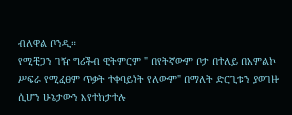ብለዋል ቦንዲ።
የሚቺጋን ገዥ ግሪችብ ዊትምርም " በየትኛውም ቦታ በተለይ በአምልኮ ሥፍራ የሚፈፀም ጥቃት ተቀባይነት የለውም" በማለት ድርጊቱን ያወገዙ ሲሆን ሁኔታውን እየተከታተሉ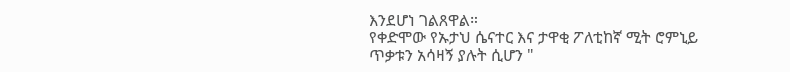እንደሆነ ገልጸዋል።
የቀድሞው የኡታህ ሴናተር እና ታዋቂ ፖለቲከኛ ሚት ሮምኒይ ጥቃቱን አሳዛኝ ያሉት ሲሆን "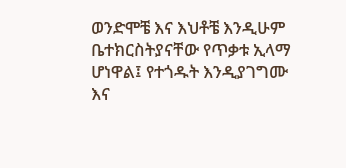ወንድሞቼ እና እህቶቼ እንዲሁም ቤተክርስትያናቸው የጥቃቱ ኢላማ ሆነዋል፤ የተጎዱት እንዲያገግሙ እና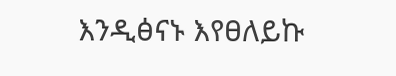እንዲፅናኑ እየፀለይኩ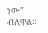ነው" ብለዋል።